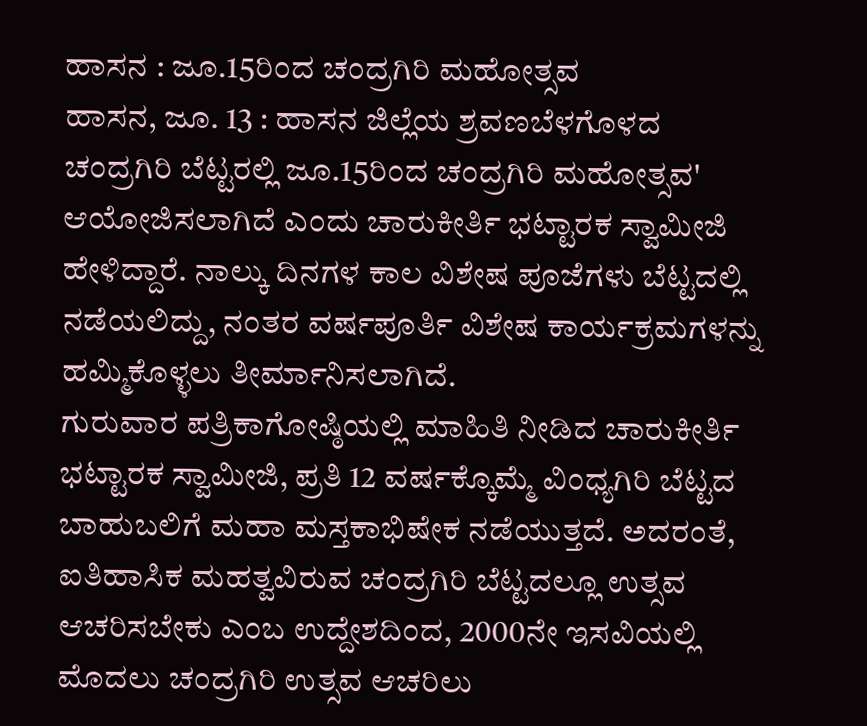ಹಾಸನ : ಜೂ.15ರಿಂದ ಚಂದ್ರಗಿರಿ ಮಹೋತ್ಸವ
ಹಾಸನ, ಜೂ. 13 : ಹಾಸನ ಜಿಲ್ಲೆಯ ಶ್ರವಣಬೆಳಗೊಳದ ಚಂದ್ರಗಿರಿ ಬೆಟ್ಟರಲ್ಲಿ ಜೂ.15ರಿಂದ ಚಂದ್ರಗಿರಿ ಮಹೋತ್ಸವ' ಆಯೋಜಿಸಲಾಗಿದೆ ಎಂದು ಚಾರುಕೀರ್ತಿ ಭಟ್ಟಾರಕ ಸ್ವಾಮೀಜಿ ಹೇಳಿದ್ದಾರೆ. ನಾಲ್ಕು ದಿನಗಳ ಕಾಲ ವಿಶೇಷ ಪೂಜೆಗಳು ಬೆಟ್ಟದಲ್ಲಿ ನಡೆಯಲಿದ್ದು, ನಂತರ ವರ್ಷಪೂರ್ತಿ ವಿಶೇಷ ಕಾರ್ಯಕ್ರಮಗಳನ್ನು ಹಮ್ಮಿಕೊಳ್ಳಲು ತೀರ್ಮಾನಿಸಲಾಗಿದೆ.
ಗುರುವಾರ ಪತ್ರಿಕಾಗೋಷ್ಠಿಯಲ್ಲಿ ಮಾಹಿತಿ ನೀಡಿದ ಚಾರುಕೀರ್ತಿ ಭಟ್ಟಾರಕ ಸ್ವಾಮೀಜಿ, ಪ್ರತಿ 12 ವರ್ಷಕ್ಕೊಮ್ಮೆ ವಿಂಧ್ಯಗಿರಿ ಬೆಟ್ಟದ ಬಾಹುಬಲಿಗೆ ಮಹಾ ಮಸ್ತಕಾಭಿಷೇಕ ನಡೆಯುತ್ತದೆ. ಅದರಂತೆ, ಐತಿಹಾಸಿಕ ಮಹತ್ವವಿರುವ ಚಂದ್ರಗಿರಿ ಬೆಟ್ಟದಲ್ಲೂ ಉತ್ಸವ ಆಚರಿಸಬೇಕು ಎಂಬ ಉದ್ದೇಶದಿಂದ, 2000ನೇ ಇಸವಿಯಲ್ಲಿ ಮೊದಲು ಚಂದ್ರಗಿರಿ ಉತ್ಸವ ಆಚರಿಲು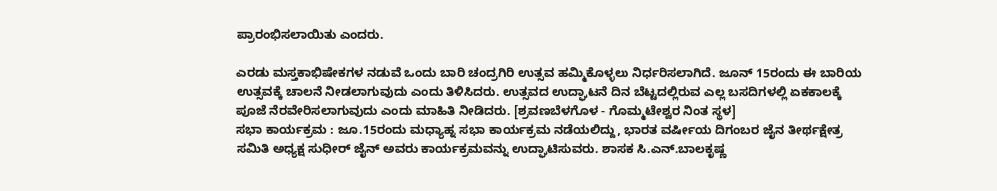ಪ್ರಾರಂಭಿಸಲಾಯಿತು ಎಂದರು.

ಎರಡು ಮಸ್ತಕಾಭಿಷೇಕಗಳ ನಡುವೆ ಒಂದು ಬಾರಿ ಚಂದ್ರಗಿರಿ ಉತ್ಸವ ಹಮ್ಮಿಕೊಳ್ಳಲು ನಿರ್ಧರಿಸಲಾಗಿದೆ. ಜೂನ್ 15ರಂದು ಈ ಬಾರಿಯ ಉತ್ಸವಕ್ಕೆ ಚಾಲನೆ ನೀಡಲಾಗುವುದು ಎಂದು ತಿಳಿಸಿದರು. ಉತ್ಸವದ ಉದ್ಘಾಟನೆ ದಿನ ಬೆಟ್ಟದಲ್ಲಿರುವ ಎಲ್ಲ ಬಸದಿಗಳಲ್ಲಿ ಏಕಕಾಲಕ್ಕೆ ಪೂಜೆ ನೆರವೇರಿಸಲಾಗುವುದು ಎಂದು ಮಾಹಿತಿ ನೀಡಿದರು. [ಶ್ರವಣಬೆಳಗೊಳ - ಗೊಮ್ಮಟೇಶ್ವರ ನಿಂತ ಸ್ಥಳ]
ಸಭಾ ಕಾರ್ಯಕ್ರಮ : ಜೂ.15ರಂದು ಮಧ್ಯಾಹ್ನ ಸಭಾ ಕಾರ್ಯಕ್ರಮ ನಡೆಯಲಿದ್ದು, ಭಾರತ ವರ್ಷೀಯ ದಿಗಂಬರ ಜೈನ ತೀರ್ಥಕ್ಷೇತ್ರ ಸಮಿತಿ ಅಧ್ಯಕ್ಷ ಸುಧೀರ್ ಜೈನ್ ಅವರು ಕಾರ್ಯಕ್ರಮವನ್ನು ಉದ್ಘಾಟಿಸುವರು. ಶಾಸಕ ಸಿ.ಎನ್.ಬಾಲಕೃಷ್ಣ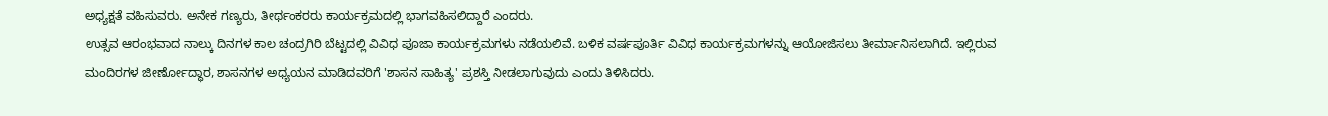ಅಧ್ಯಕ್ಷತೆ ವಹಿಸುವರು. ಅನೇಕ ಗಣ್ಯರು, ತೀರ್ಥಂಕರರು ಕಾರ್ಯಕ್ರಮದಲ್ಲಿ ಭಾಗವಹಿಸಲಿದ್ದಾರೆ ಎಂದರು.
ಉತ್ಸವ ಆರಂಭವಾದ ನಾಲ್ಕು ದಿನಗಳ ಕಾಲ ಚಂದ್ರಗಿರಿ ಬೆಟ್ಟದಲ್ಲಿ ವಿವಿಧ ಪೂಜಾ ಕಾರ್ಯಕ್ರಮಗಳು ನಡೆಯಲಿವೆ. ಬಳಿಕ ವರ್ಷಪೂರ್ತಿ ವಿವಿಧ ಕಾರ್ಯಕ್ರಮಗಳನ್ನು ಆಯೋಜಿಸಲು ತೀರ್ಮಾನಿಸಲಾಗಿದೆ. ಇಲ್ಲಿರುವ ಮಂದಿರಗಳ ಜೀರ್ಣೋದ್ಧಾರ, ಶಾಸನಗಳ ಅಧ್ಯಯನ ಮಾಡಿದವರಿಗೆ 'ಶಾಸನ ಸಾಹಿತ್ಯ' ಪ್ರಶಸ್ತಿ ನೀಡಲಾಗುವುದು ಎಂದು ತಿಳಿಸಿದರು.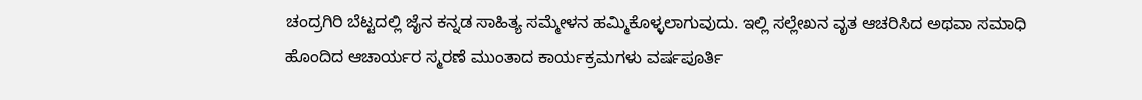ಚಂದ್ರಗಿರಿ ಬೆಟ್ಟದಲ್ಲಿ ಜೈನ ಕನ್ನಡ ಸಾಹಿತ್ಯ ಸಮ್ಮೇಳನ ಹಮ್ಮಿಕೊಳ್ಳಲಾಗುವುದು. ಇಲ್ಲಿ ಸಲ್ಲೇಖನ ವೃತ ಆಚರಿಸಿದ ಅಥವಾ ಸಮಾಧಿ ಹೊಂದಿದ ಆಚಾರ್ಯರ ಸ್ಮರಣೆ ಮುಂತಾದ ಕಾರ್ಯಕ್ರಮಗಳು ವರ್ಷಪೂರ್ತಿ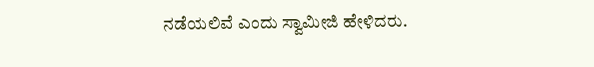ನಡೆಯಲಿವೆ ಎಂದು ಸ್ವಾಮೀಜಿ ಹೇಳಿದರು.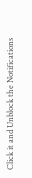Click it and Unblock the Notifications